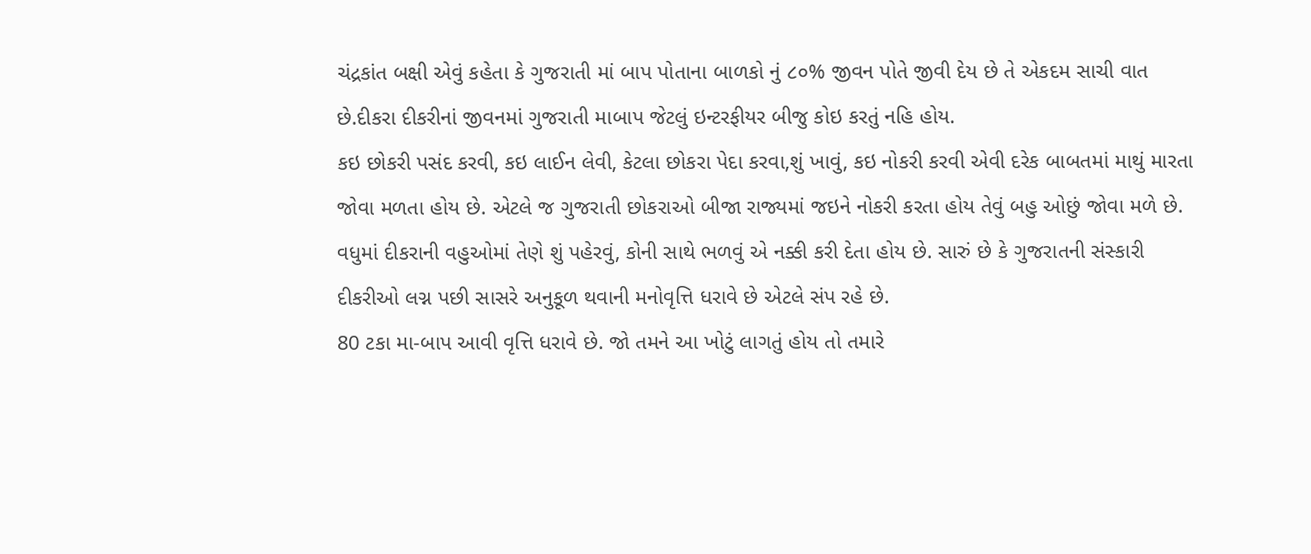ચંદ્રકાંત બક્ષી એવું કહેતા કે ગુજરાતી માં બાપ પોતાના બાળકો નું ૮૦% જીવન પોતે જીવી દેય છે તે એકદમ સાચી વાત છે.દીકરા દીકરીનાં જીવનમાં ગુજરાતી માબાપ જેટલું ઇન્ટરફીયર બીજુ કોઇ કરતું નહિ હોય.
કઇ છોકરી પસંદ કરવી, કઇ લાઈન લેવી, કેટલા છોકરા પેદા કરવા,શું ખાવું, કઇ નોકરી કરવી એવી દરેક બાબતમાં માથું મારતા જોવા મળતા હોય છે. એટલે જ ગુજરાતી છોકરાઓ બીજા રાજ્યમાં જઇને નોકરી કરતા હોય તેવું બહુ ઓછું જોવા મળે છે.
વધુમાં દીકરાની વહુઓમાં તેણે શું પહેરવું, કોની સાથે ભળવું એ નક્કી કરી દેતા હોય છે. સારું છે કે ગુજરાતની સંસ્કારી દીકરીઓ લગ્ન પછી સાસરે અનુકૂળ થવાની મનોવૃત્તિ ધરાવે છે એટલે સંપ રહે છે.
80 ટકા મા-બાપ આવી વૃત્તિ ધરાવે છે. જો તમને આ ખોટું લાગતું હોય તો તમારે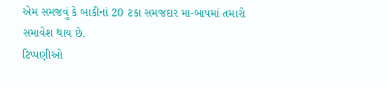એમ સમજવું કે બાકીનાં 20 ટકા સમજદાર મા-બાપમાં તમારો સમાવેશ થાય છે.
ટિપ્પણીઓ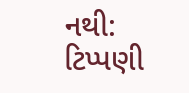નથી:
ટિપ્પણી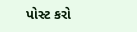પોસ્ટ કરો